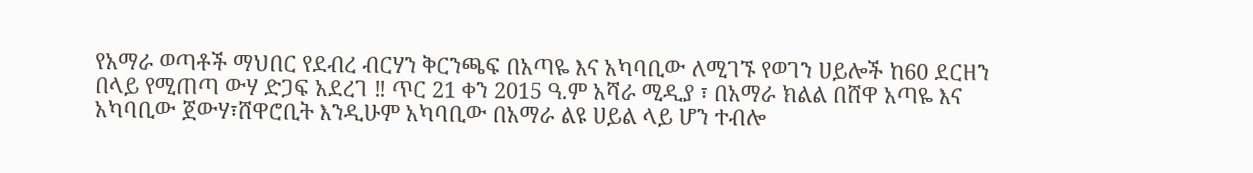የአማራ ወጣቶች ማህበር የደብረ ብርሃን ቅርንጫፍ በአጣዬ እና አካባቢው ለሚገኙ የወገን ሀይሎች ከ60 ደርዘን በላይ የሚጠጣ ውሃ ድጋፍ አደረገ ‼ ጥር 21 ቀን 2015 ዓ.ም አሻራ ሚዲያ ፣ በአማራ ክልል በሸዋ አጣዬ እና አካባቢው ጀውሃ፣ሸዋሮቢት እንዲሁም አካባቢው በአማራ ልዩ ሀይል ላይ ሆን ተብሎ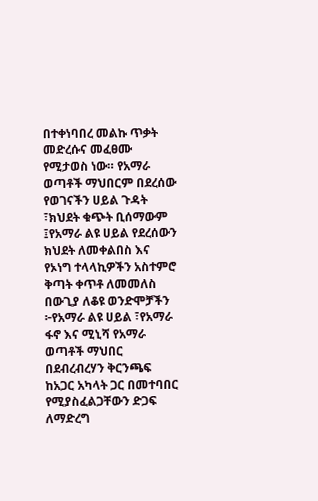በተቀነባበረ መልኩ ጥቃት መድረሱና መፈፀሙ የሚታወስ ነው። የአማራ ወጣቶች ማህበርም በደረሰው የወገናችን ሀይል ጉዳት ፣ክህደት ቁጭት ቢሰማውም ፤የአማራ ልዩ ሀይል የደረሰውን ክህደት ለመቀልበስ እና የኦነግ ተላላኪዎችን አስተምሮ ቅጣት ቀጥቶ ለመመለስ በውጊያ ለቆዩ ወንድሞቻችን ፦የአማራ ልዩ ሀይል ፣የአማራ ፋኖ እና ሚኒሻ የአማራ ወጣቶች ማህበር በደብረብረሃን ቅርንጫፍ ከአጋር አካላት ጋር በመተባበር የሚያስፈልጋቸውን ድጋፍ ለማድረግ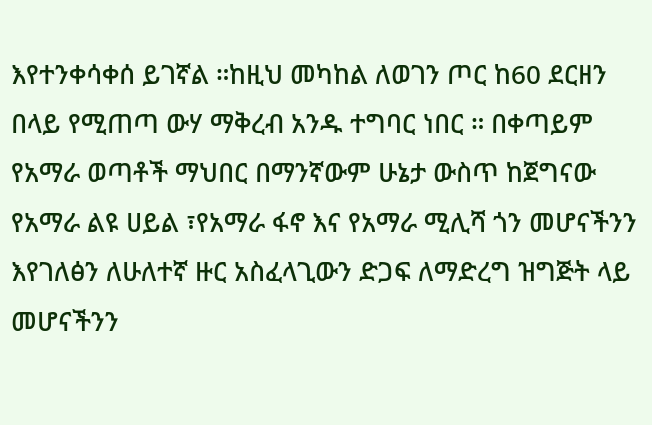እየተንቀሳቀሰ ይገኛል ።ከዚህ መካከል ለወገን ጦር ከ60 ደርዘን በላይ የሚጠጣ ውሃ ማቅረብ አንዱ ተግባር ነበር ። በቀጣይም የአማራ ወጣቶች ማህበር በማንኛውም ሁኔታ ውስጥ ከጀግናው የአማራ ልዩ ሀይል ፣የአማራ ፋኖ እና የአማራ ሚሊሻ ጎን መሆናችንን እየገለፅን ለሁለተኛ ዙር አስፈላጊውን ድጋፍ ለማድረግ ዝግጅት ላይ መሆናችንን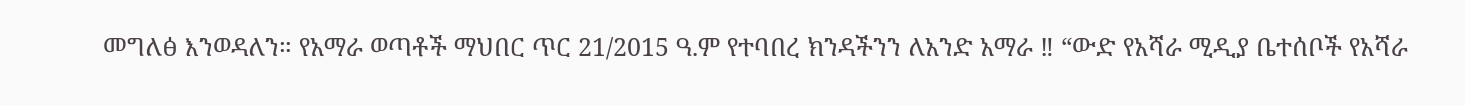መግለፅ እንወዳለን። የአማራ ወጣቶች ማህበር ጥር 21/2015 ዓ.ም የተባበረ ክንዳችንን ለአንድ አማራ ‼ “ውድ የአሻራ ሚዲያ ቤተሰቦች የአሻራ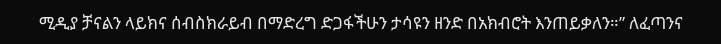ሚዲያ ቻናልን ላይክና ሰብስክራይብ በማድረግ ድጋፋችሁን ታሳዩን ዘንድ በአክብሮት እንጠይቃለን።” ለፈጣንና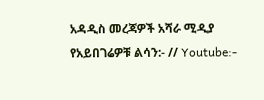አዳዲስ መረጃዎች አሻራ ሚዲያ የአይበገሬዎቹ ልሳን:- // Youtube:-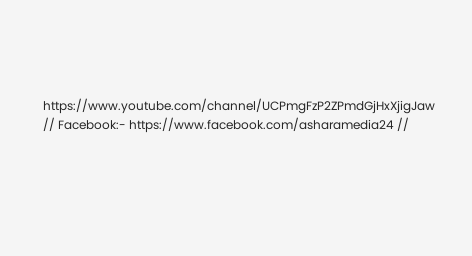https://www.youtube.com/channel/UCPmgFzP2ZPmdGjHxXjigJaw // Facebook:- https://www.facebook.com/asharamedia24 //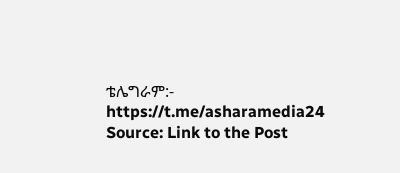ቴሌግራም:- https://t.me/asharamedia24
Source: Link to the Post